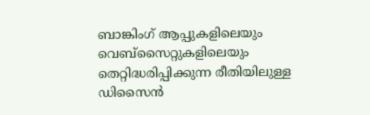ബാങ്കിംഗ് ആപ്പുകളിലെയും വെബ്സൈറ്റുകളിലെയും തെറ്റിദ്ധരിപ്പിക്കുന്ന രീതിയിലുള്ള ഡിസൈൻ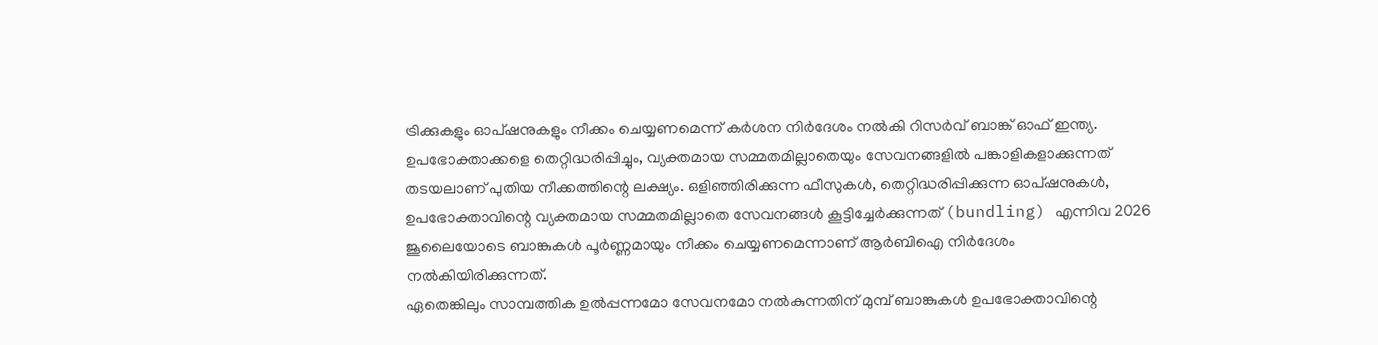ട്രിക്കുകളും ഓപ്ഷനുകളും നീക്കം ചെയ്യണമെന്ന് കർശന നിർദേശം നൽകി റിസർവ് ബാങ്ക് ഓഫ് ഇന്ത്യ. ഉപഭോക്താക്കളെ തെറ്റിദ്ധരിപ്പിച്ചും, വ്യക്തമായ സമ്മതമില്ലാതെയും സേവനങ്ങളിൽ പങ്കാളികളാക്കുന്നത് തടയലാണ് പുതിയ നീക്കത്തിന്റെ ലക്ഷ്യം. ഒളിഞ്ഞിരിക്കുന്ന ഫീസുകൾ, തെറ്റിദ്ധരിപ്പിക്കുന്ന ഓപ്ഷനുകൾ, ഉപഭോക്താവിന്റെ വ്യക്തമായ സമ്മതമില്ലാതെ സേവനങ്ങൾ കൂട്ടിച്ചേർക്കുന്നത് (bundling) എന്നിവ 2026 ജൂലൈയോടെ ബാങ്കുകൾ പൂർണ്ണമായും നീക്കം ചെയ്യണമെന്നാണ് ആർബിഐ നിർദേശം നൽകിയിരിക്കുന്നത്.
ഏതെങ്കിലും സാമ്പത്തിക ഉൽപ്പന്നമോ സേവനമോ നൽകുന്നതിന് മുമ്പ് ബാങ്കുകൾ ഉപഭോക്താവിന്റെ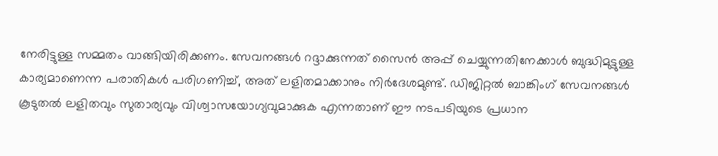നേരിട്ടുള്ള സമ്മതം വാങ്ങിയിരിക്കണം. സേവനങ്ങൾ റദ്ദാക്കുന്നത് സൈൻ അപ്പ് ചെയ്യുന്നതിനേക്കാൾ ബുദ്ധിമുട്ടുള്ള കാര്യമാണെന്ന പരാതികൾ പരിഗണിച്ച്, അത് ലളിതമാക്കാനും നിർദേശമുണ്ട്. ഡിജിറ്റൽ ബാങ്കിംഗ് സേവനങ്ങൾ കൂടുതൽ ലളിതവും സുതാര്യവും വിശ്വാസയോഗ്യവുമാക്കുക എന്നതാണ് ഈ നടപടിയുടെ പ്രധാന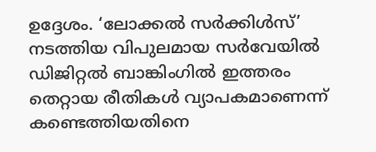ഉദ്ദേശം. ‘ലോക്കൽ സർക്കിൾസ്’ നടത്തിയ വിപുലമായ സർവേയിൽ ഡിജിറ്റൽ ബാങ്കിംഗിൽ ഇത്തരം തെറ്റായ രീതികൾ വ്യാപകമാണെന്ന് കണ്ടെത്തിയതിനെ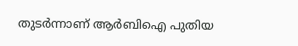തുടർന്നാണ് ആർബിഐ പുതിയ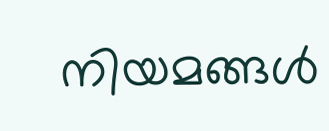നിയമങ്ങൾ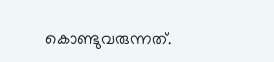കൊണ്ടുവരുന്നത്.